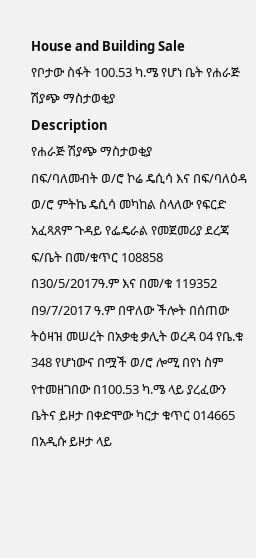House and Building Sale
የቦታው ስፋት 100.53 ካ.ሜ የሆነ ቤት የሐራጅ ሽያጭ ማስታወቂያ
Description
የሐራጅ ሽያጭ ማስታወቂያ
በፍ/ባለመብት ወ/ሮ ኮሬ ዴሲሳ እና በፍ/ባለዕዳ ወ/ሮ ምትኬ ዴሲሳ መካከል ስላለው የፍርድ አፈጻጸም ጉዳይ የፌዴራል የመጀመሪያ ደረጃ ፍ/ቤት በመ/ቁጥር 108858 በ30/5/2017ዓ.ም እና በመ/ቁ 119352 በ9/7/2017 ዓ.ም በዋለው ችሎት በሰጠው ትዕዛዝ መሠረት በአቃቂ ቃሊት ወረዳ 04 የቤ.ቁ 348 የሆነውና በሟች ወ/ሮ ሎሚ በየነ ስም የተመዘገበው በ100.53 ካ.ሜ ላይ ያረፈውን ቤትና ይዞታ በቀድሞው ካርታ ቁጥር 014665 በአዲሱ ይዞታ ላይ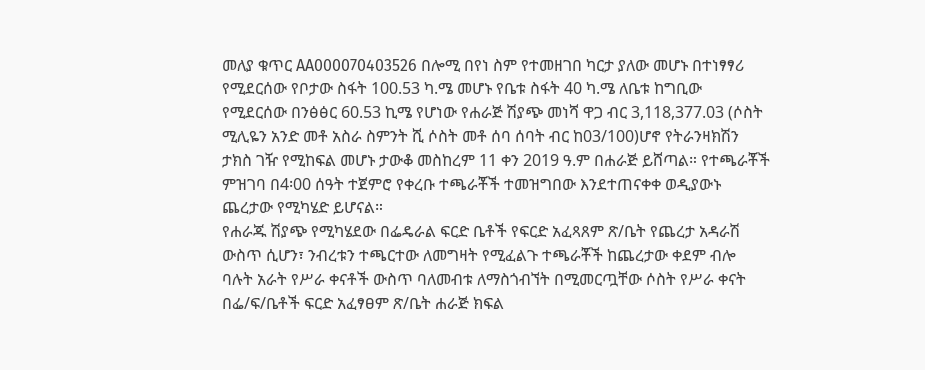መለያ ቁጥር AA000070403526 በሎሚ በየነ ስም የተመዘገበ ካርታ ያለው መሆኑ በተነፃፃሪ የሚደርሰው የቦታው ስፋት 100.53 ካ.ሜ መሆኑ የቤቱ ስፋት 40 ካ.ሜ ለቤቱ ከግቢው የሚደርሰው በንፅፅር 60.53 ኪሜ የሆነው የሐራጅ ሽያጭ መነሻ ዋጋ ብር 3,118,377.03 (ሶስት ሚሊዬን አንድ መቶ አስራ ስምንት ሺ ሶስት መቶ ሰባ ሰባት ብር ከ03/100)ሆኖ የትራንዛክሽን ታክስ ገዥ የሚከፍል መሆኑ ታውቆ መስከረም 11 ቀን 2019 ዓ.ም በሐራጅ ይሸጣል። የተጫራቾች ምዝገባ በ4፡00 ሰዓት ተጀምሮ የቀረቡ ተጫራቾች ተመዝግበው እንደተጠናቀቀ ወዲያውኑ ጨረታው የሚካሄድ ይሆናል።
የሐራጁ ሽያጭ የሚካሄደው በፌዴራል ፍርድ ቤቶች የፍርድ አፈጻጸም ጽ/ቤት የጨረታ አዳራሽ ውስጥ ሲሆን፣ ንብረቱን ተጫርተው ለመግዛት የሚፈልጉ ተጫራቾች ከጨረታው ቀደም ብሎ ባሉት አራት የሥራ ቀናቶች ውስጥ ባለመብቱ ለማስጎብኘት በሚመርጧቸው ሶስት የሥራ ቀናት በፌ/ፍ/ቤቶች ፍርድ አፈፃፀም ጽ/ቤት ሐራጅ ክፍል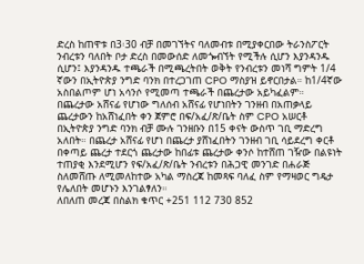ድረስ ከጠዋቱ በ3፡30 ብቻ በመገኘትና ባለመብቱ በሚያቀርበው ትራንስፖርት ንብረቱን ባለበት ቦታ ድረስ በመውሰድ ለመጐብኘት የሚችሉ ሲሆን እያንዳንዱ ሲሆን፤ እያንዳንዱ ተጫራች በሚጫረትበት ወቅት የንብረቱን መነሻ ግምት 1/4 ኛውን በኢትዮጵያ ንግድ ባንክ በተረጋገጠ CPO ማስያዝ ይኖርበታል። ከ1/4ኛው አስበልጦም ሆነ አሳንሶ የሚመጣ ተጫራች በጨረታው አይካፈልም። በጨረታው አሸናፊ የሆነው ግለሰብ አሸናፊ የሆነበትን ገንዘብ በአጠቃላይ ጨረታውን ከአሸነፈበት ቀን ጀምሮ በፍ/አፈ/ጽ/ቤት ስም CPO አሠርቶ በኢትዮጵያ ንግድ ባንክ ብቻ ሙሉ ገንዘቡን በ15 ቀናት ውስጥ ገቢ ማድረግ አለበት። በጨረታ አሸናፊ የሆነ በጨረታ ያሸነፈበትን ገንዘብ ገቢ ሳይደረግ ቀርቶ በቀጣይ ጨረታ ተደርጎ ጨረታው ከበፊቱ ጨረታው ቀንሶ ከተሸጠ ገዥው በልዩነት ተጠያቂ እንደሚሆን የፍ/አፈ/ጽ/ቤት ንብረቱን በሕጋዊ መንገድ በሐራጅ ስለመሸጡ ለሚመለከተው አካል ማስረጃ ከመጻፍ ባለፈ ስም የማዛወር ግዴታ የሌለበት መሆኑን እንገልፃለን።
ለበለጠ መረጃ በስልክ ቁጥር +251 112 730 852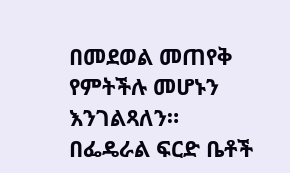በመደወል መጠየቅ የምትችሉ መሆኑን እንገልጻለን።
በፌዴራል ፍርድ ቤቶች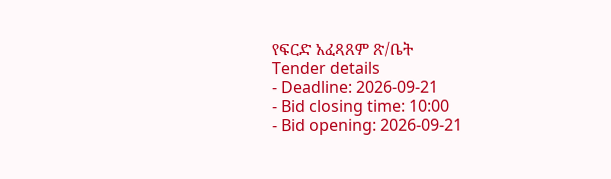የፍርድ አፈጻጸም ጽ/ቤት
Tender details
- Deadline: 2026-09-21
- Bid closing time: 10:00
- Bid opening: 2026-09-21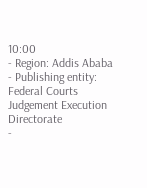10:00
- Region: Addis Ababa
- Publishing entity: Federal Courts Judgement Execution Directorate
-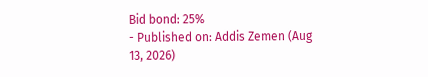Bid bond: 25%
- Published on: Addis Zemen (Aug 13, 2026)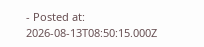- Posted at: 2026-08-13T08:50:15.000Z